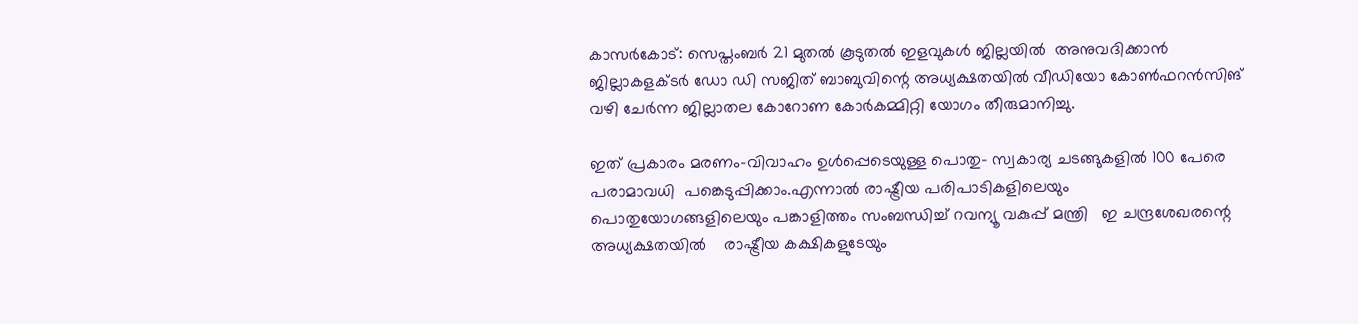കാസർകോട്: സെപ്തംബര്‍ 21 മുതല്‍ കൂടുതല്‍ ഇളവുകള്‍ ജില്ലയില്‍  അനുവദിക്കാന്‍ ജില്ലാകളക്ടര്‍ ഡോ ഡി സജിത് ബാബുവിന്റെ അധ്യക്ഷതയില്‍ വീഡിയോ കോണ്‍ഫറന്‍സിങ് വഴി ചേര്‍ന്ന ജില്ലാതല കോറോണ കോര്‍കമ്മിറ്റി യോഗം തീരുമാനിച്ചു.

ഇത് പ്രകാരം മരണം-വിവാഹം ഉള്‍പ്പെടെയുള്ള പൊതു- സ്വകാര്യ ചടങ്ങുകളില്‍ 100 പേരെ പരാമാവധി  പങ്കെടുപ്പിക്കാം.എന്നാല്‍ രാഷ്ട്രീയ പരിപാടികളിലെയും  പൊതുയോഗങ്ങളിലെയും പങ്കാളിത്തം സംബന്ധിച്ച് റവന്യൂ വകുപ്പ് മന്ത്രി   ഇ ചന്ദ്രശേഖരന്റെ അധ്യക്ഷതയില്‍    രാഷ്ട്രീയ കക്ഷികളുടേയും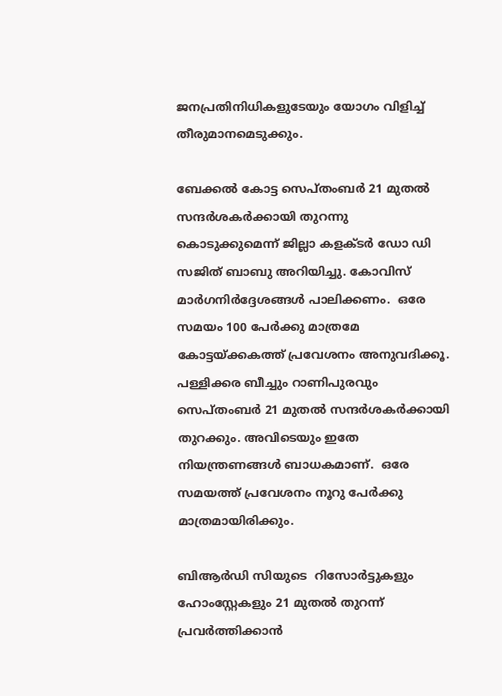ജനപ്രതിനിധികളുടേയും യോഗം വിളിച്ച് തീരുമാനമെടുക്കും.

ബേക്കല്‍ കോട്ട സെപ്തംബര്‍ 21 മുതല്‍ സന്ദര്‍ശകര്‍ക്കായി തുറന്നു കൊടുക്കുമെന്ന് ജില്ലാ കളക്ടര്‍ ഡോ ഡി സജിത് ബാബു അറിയിച്ചു. കോവിസ് മാര്‍ഗനിര്‍ദ്ദേശങ്ങള്‍ പാലിക്കണം.  ഒരേ സമയം 100 പേര്‍ക്കു മാത്രമേ കോട്ടയ്ക്കകത്ത് പ്രവേശനം അനുവദിക്കൂ. പള്ളിക്കര ബീച്ചും റാണിപുരവും സെപ്തംബര്‍ 21 മുതല്‍ സന്ദര്‍ശകര്‍ക്കായി തുറക്കും. അവിടെയും ഇതേ നിയന്ത്രണങ്ങള്‍ ബാധകമാണ്.  ഒരേ സമയത്ത് പ്രവേശനം നൂറു പേര്‍ക്കു മാത്രമായിരിക്കും.

ബിആര്‍ഡി സിയുടെ  റിസോര്‍ട്ടുകളും ഹോംസ്റ്റേകളും 21 മുതല്‍ തുറന്ന് പ്രവര്‍ത്തിക്കാന്‍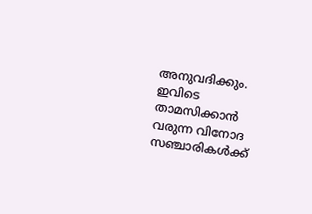അനുവദിക്കും. ഇവിടെ  താമസിക്കാന്‍ വരുന്ന വിനോദ സഞ്ചാരികള്‍ക്ക്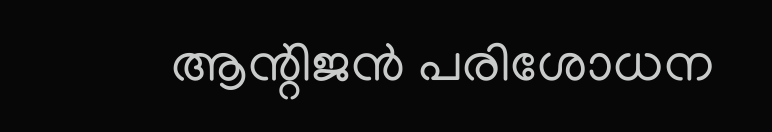ആന്റിജന്‍ പരിശോധന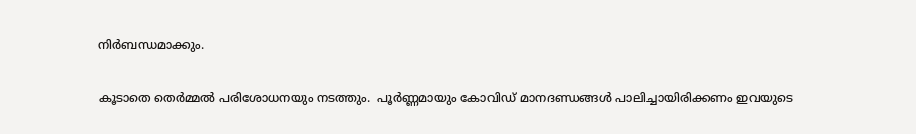നിര്‍ബന്ധമാക്കും.

കൂടാതെ തെര്‍മ്മല്‍ പരിശോധനയും നടത്തും.  പൂര്‍ണ്ണമായും കോവിഡ് മാനദണ്ഡങ്ങള്‍ പാലിച്ചായിരിക്കണം ഇവയുടെ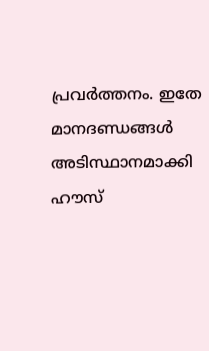പ്രവര്‍ത്തനം. ഇതേ മാനദണ്ഡങ്ങള്‍ അടിസ്ഥാനമാക്കി  ഹൗസ്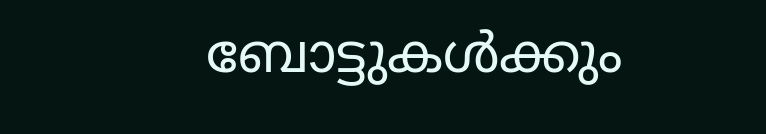ബോട്ടുകള്‍ക്കും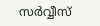സര്‍വ്വീസ്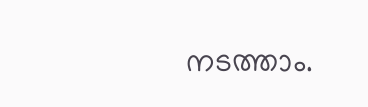നടത്താം.